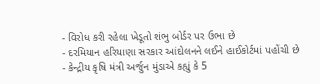- વિરોધ કરી રહેલા ખેડૂતો શંભુ બોર્ડર પર ઉભા છે
- દરમિયાન હરિયાણા સરકાર આંદોલનને લઈને હાઈકોર્ટમાં પહોંચી છે
- કેન્દ્રીય કૃષિ મંત્રી અર્જુન મુંડાએ કહ્યું કે 5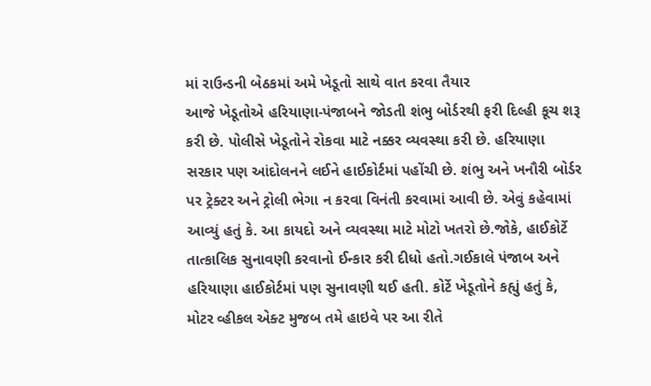માં રાઉન્ડની બેઠકમાં અમે ખેડૂતો સાથે વાત કરવા તૈયાર
આજે ખેડૂતોએ હરિયાણા-પંજાબને જોડતી શંભુ બોર્ડરથી ફરી દિલ્હી કૂચ શરૂ કરી છે. પોલીસે ખેડૂતોને રોકવા માટે નક્કર વ્યવસ્થા કરી છે. હરિયાણા સરકાર પણ આંદોલનને લઈને હાઈકોર્ટમાં પહોંચી છે. શંભુ અને ખનૌરી બોર્ડર પર ટ્રેક્ટર અને ટ્રોલી ભેગા ન કરવા વિનંતી કરવામાં આવી છે. એવું કહેવામાં આવ્યું હતું કે. આ કાયદો અને વ્યવસ્થા માટે મોટો ખતરો છે.જોકે, હાઈકોર્ટે તાત્કાલિક સુનાવણી કરવાનો ઈન્કાર કરી દીધો હતો.ગઈકાલે પંજાબ અને હરિયાણા હાઈકોર્ટમાં પણ સુનાવણી થઈ હતી. કોર્ટે ખેડૂતોને કહ્યું હતું કે, મોટર વ્હીકલ એક્ટ મુજબ તમે હાઇવે પર આ રીતે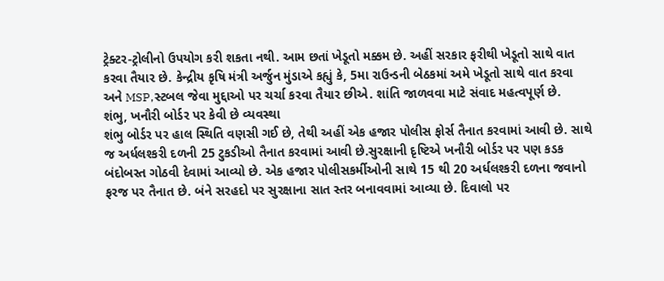ટ્રેક્ટર-ટ્રોલીનો ઉપયોગ કરી શકતા નથી. આમ છતાં ખેડૂતો મક્કમ છે. અહીં સરકાર ફરીથી ખેડૂતો સાથે વાત કરવા તૈયાર છે. કેન્દ્રીય કૃષિ મંત્રી અર્જુન મુંડાએ કહ્યું કે, 5મા રાઉન્ડની બેઠકમાં અમે ખેડૂતો સાથે વાત કરવા અને MSP,સ્ટબલ જેવા મુદ્દાઓ પર ચર્ચા કરવા તૈયાર છીએ. શાંતિ જાળવવા માટે સંવાદ મહત્વપૂર્ણ છે.
શંભુ, ખનૌરી બોર્ડર પર કેવી છે વ્યવસ્થા
શંભુ બોર્ડર પર હાલ સ્થિતિ વણસી ગઈ છે, તેથી અહીં એક હજાર પોલીસ ફોર્સ તૈનાત કરવામાં આવી છે. સાથે જ અર્ધલશ્કરી દળની 25 ટુકડીઓ તૈનાત કરવામાં આવી છે.સુરક્ષાની દૃષ્ટિએ ખનૌરી બોર્ડર પર પણ કડક બંદોબસ્ત ગોઠવી દેવામાં આવ્યો છે. એક હજાર પોલીસકર્મીઓની સાથે 15 થી 20 અર્ધલશ્કરી દળના જવાનો ફરજ પર તૈનાત છે. બંને સરહદો પર સુરક્ષાના સાત સ્તર બનાવવામાં આવ્યા છે. દિવાલો પર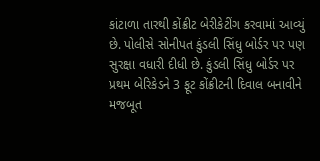કાંટાળા તારથી કોંક્રીટ બેરીકેટીંગ કરવામાં આવ્યું છે. પોલીસે સોનીપત કુંડલી સિંધુ બોર્ડર પર પણ સુરક્ષા વધારી દીધી છે. કુંડલી સિંધુ બોર્ડર પર પ્રથમ બેરિકેડને 3 ફૂટ કોંક્રીટની દિવાલ બનાવીને મજબૂત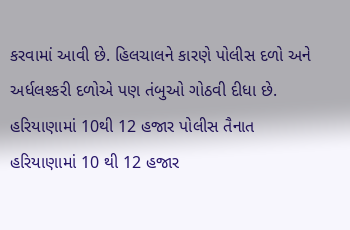કરવામાં આવી છે. હિલચાલને કારણે પોલીસ દળો અને અર્ધલશ્કરી દળોએ પણ તંબુઓ ગોઠવી દીધા છે.
હરિયાણામાં 10થી 12 હજાર પોલીસ તૈનાત
હરિયાણામાં 10 થી 12 હજાર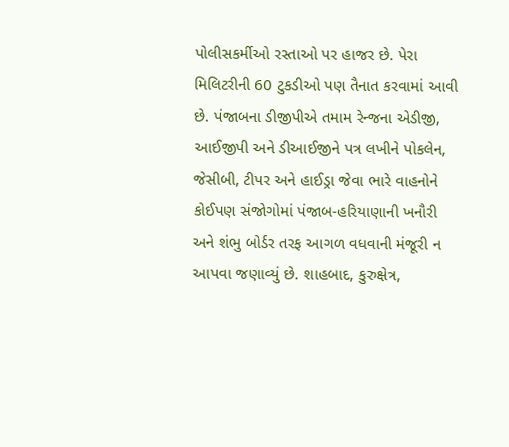પોલીસકર્મીઓ રસ્તાઓ પર હાજર છે. પેરા મિલિટરીની 60 ટુકડીઓ પણ તૈનાત કરવામાં આવી છે. પંજાબના ડીજીપીએ તમામ રેન્જના એડીજી, આઈજીપી અને ડીઆઈજીને પત્ર લખીને પોકલેન, જેસીબી, ટીપર અને હાઈડ્રા જેવા ભારે વાહનોને કોઈપણ સંજોગોમાં પંજાબ-હરિયાણાની ખનૌરી અને શંભુ બોર્ડર તરફ આગળ વધવાની મંજૂરી ન આપવા જણાવ્યું છે. શાહબાદ, કુરુક્ષેત્ર,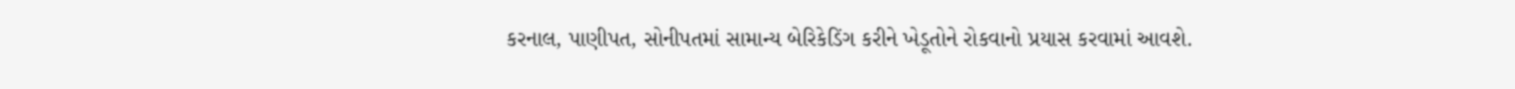કરનાલ, પાણીપત, સોનીપતમાં સામાન્ય બેરિકેડિંગ કરીને ખેડૂતોને રોકવાનો પ્રયાસ કરવામાં આવશે.